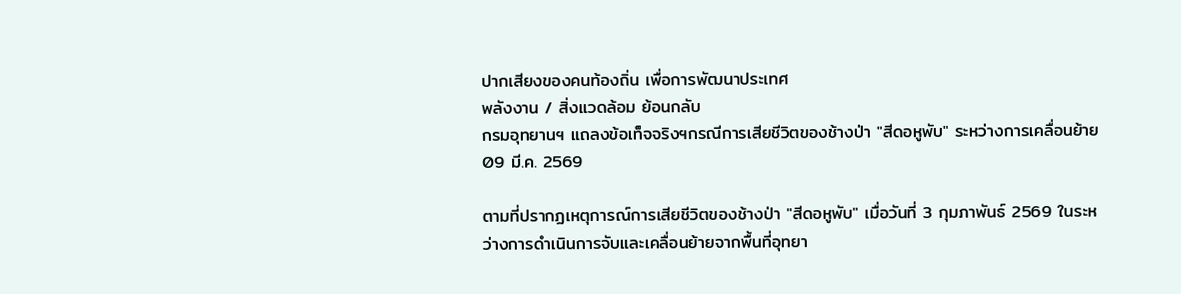ปากเสียงของคนท้องถิ่น เพื่อการพัฒนาประเทศ
พลังงาน / สิ่งแวดล้อม ย้อนกลับ
กรมอุทยานฯ แถลงข้อเท็จจริงฯกรณีการเสียชีวิตของช้างป่า "สีดอหูพับ" ระหว่างการเคลื่อนย้าย
09 มี.ค. 2569

ตามที่ปรากฏเหตุการณ์การเสียชีวิตของช้างป่า "สีดอหูพับ" เมื่อวันที่ 3 กุมภาพันธ์ 2569 ในระหว่างการดำเนินการจับและเคลื่อนย้ายจากพื้นที่อุทยา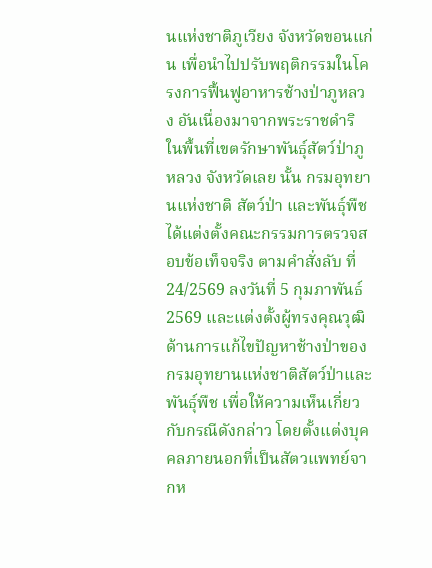นแห่งชาติภูเวียง จังหวัดขอนแก่น เพื่อนำไปปรับพฤติกรรมในโครงการฟื้นฟูอาหารช้างป่าภูหลวง อันเนื่องมาจากพระราชดำริ ในพื้นที่เขตรักษาพันธุ์สัตว์ป่าภูหลวง จังหวัดเลย นั้น กรมอุทยานแห่งชาติ สัตว์ป่า และพันธุ์พืช ได้แต่งตั้งคณะกรรมการตรวจสอบข้อเท็จจริง ตามคำสั่งลับ ที่ 24/2569 ลงวันที่ 5 กุมภาพันธ์ 2569 และแต่งตั้งผู้ทรงคุณวุฒิด้านการแก้ไขปัญหาช้างป่าของกรมอุทยานแห่งชาติสัตว์ป่าและพันธุ์พืช เพื่อให้ความเห็นเกี่ยวกับกรณีดังกล่าว โดยตั้งแต่งบุคคลภายนอกที่เป็นสัตวแพทย์จากห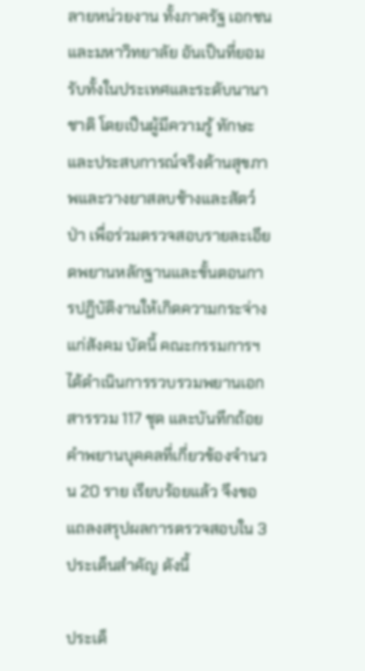ลายหน่วยงาน ทั้งภาครัฐ เอกชน และมหาวิทยาลัย อันเป็นที่ยอมรับทั้งในประเทศและระดับนานาชาติ โดยเป็นผู้มีความรู้ ทักษะ และประสบการณ์จริงด้านสุขภาพและวางยาสลบช้างและสัตว์ป่า เพื่อร่วมตรวจสอบรายละเอียดพยานหลักฐานและขั้นตอนการปฏิบัติงานให้เกิดความกระจ่างแก่สังคม บัดนี้ คณะกรรมการฯ ได้ดำเนินการรวบรวมพยานเอกสารรวม 117 ชุด และบันทึกถ้อยคำพยานบุคคลที่เกี่ยวข้องจำนวน 20 ราย เรียบร้อยแล้ว จึงขอแถลงสรุปผลการตรวจสอบใน 3 ประเด็นสำคัญ ดังนี้

ประเด็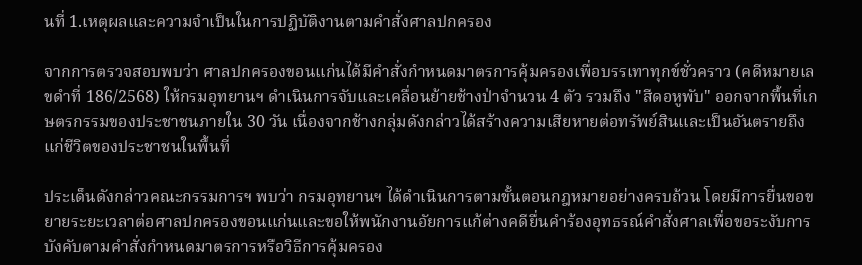นที่ 1.เหตุผลและความจำเป็นในการปฏิบัติงานตามคำสั่งศาลปกครอง

จากการตรวจสอบพบว่า ศาลปกครองขอนแก่นได้มีคำสั่งกำหนดมาตรการคุ้มครองเพื่อบรรเทาทุกข์ชั่วคราว (คดีหมายเลขดำที่ 186/2568) ให้กรมอุทยานฯ ดำเนินการจับและเคลื่อนย้ายช้างป่าจำนวน 4 ตัว รวมถึง "สีดอหูพับ" ออกจากพื้นที่เกษตรกรรมของประชาชนภายใน 30 วัน เนื่องจากช้างกลุ่มดังกล่าวได้สร้างความเสียหายต่อทรัพย์สินและเป็นอันตรายถึงแก่ชีวิตของประชาชนในพื้นที่

ประเด็นดังกล่าวคณะกรรมการฯ พบว่า กรมอุทยานฯ ได้ดำเนินการตามขั้นตอนกฎหมายอย่างครบถ้วน โดยมีการยื่นขอขยายระยะเวลาต่อศาลปกครองขอนแก่นและขอให้พนักงานอัยการแก้ต่างคดียื่นคำร้องอุทธรณ์คำสั่งศาลเพื่อขอระงับการบังคับตามคำสั่งกำหนดมาตรการหรือวิธีการคุ้มครอง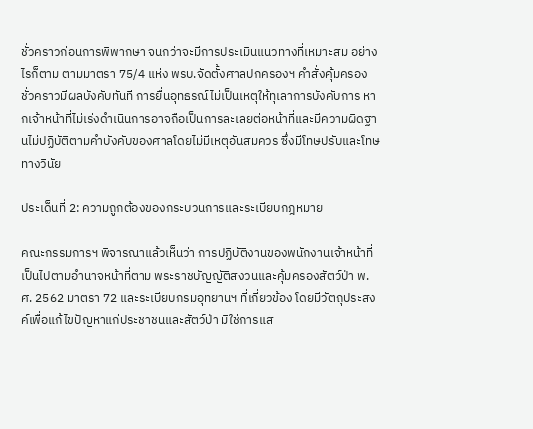ชั่วคราวก่อนการพิพากษา จนกว่าจะมีการประเมินแนวทางที่เหมาะสม อย่างไรก็ตาม ตามมาตรา 75/4 แห่ง พรบ.จัดตั้งศาลปกครองฯ คำสั่งคุ้มครองชั่วคราวมีผลบังคับทันที การยื่นอุทธรณ์ไม่เป็นเหตุให้ทุเลาการบังคับการ หากเจ้าหน้าที่ไม่เร่งดำเนินการอาจถือเป็นการละเลยต่อหน้าที่และมีความผิดฐานไม่ปฏิบัติตามคำบังคับของศาลโดยไม่มีเหตุอันสมควร ซึ่งมีโทษปรับและโทษทางวินัย

ประเด็นที่ 2: ความถูกต้องของกระบวนการและระเบียบกฎหมาย

คณะกรรมการฯ พิจารณาแล้วเห็นว่า การปฏิบัติงานของพนักงานเจ้าหน้าที่เป็นไปตามอำนาจหน้าที่ตาม พระราชบัญญัติสงวนและคุ้มครองสัตว์ป่า พ.ศ. 2562 มาตรา 72 และระเบียบกรมอุทยานฯ ที่เกี่ยวข้อง โดยมีวัตถุประสงค์เพื่อแก้ไขปัญหาแก่ประชาชนและสัตว์ป่า มิใช่การแส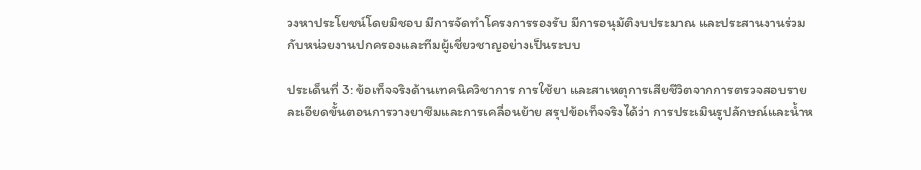วงหาประโยชน์โดยมิชอบ มีการจัดทำโครงการรองรับ มีการอนุมัติงบประมาณ และประสานงานร่วมกับหน่วยงานปกครองและทีมผู้เชี่ยวชาญอย่างเป็นระบบ

ประเด็นที่ 3: ข้อเท็จจริงด้านเทคนิควิชาการ การใช้ยา และสาเหตุการเสียชีวิตจากการตรวจสอบรายละเอียดขั้นตอนการวางยาซึมและการเคลื่อนย้าย สรุปข้อเท็จจริงได้ว่า การประเมินรูปลักษณ์และน้ำห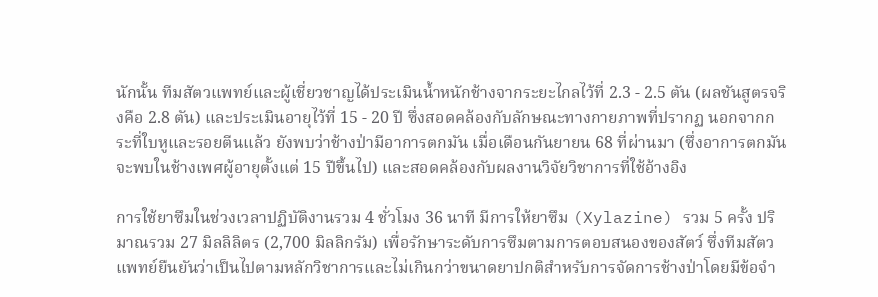นักนั้น ทีมสัตวแพทย์และผู้เชี่ยวชาญได้ประเมินน้ำหนักช้างจากระยะไกลไว้ที่ 2.3 - 2.5 ตัน (ผลชันสูตรจริงคือ 2.8 ตัน) และประเมินอายุไว้ที่ 15 - 20 ปี ซึ่งสอดคล้องกับลักษณะทางกายภาพที่ปรากฏ นอกจากกระที่ใบหูและรอยตีนแล้ว ยังพบว่าช้างป่ามีอาการตกมัน เมื่อเดือนกันยายน 68 ที่ผ่านมา (ซึ่งอาการตกมันจะพบในช้างเพศผู้อายุตั้งแต่ 15 ปีขึ้นไป) และสอดคล้องกับผลงานวิจัยวิชาการที่ใช้อ้างอิง

การใช้ยาซึมในช่วงเวลาปฏิบัติงานรวม 4 ชั่วโมง 36 นาที มีการให้ยาซึม (Xylazine) รวม 5 ครั้ง ปริมาณรวม 27 มิลลิลิตร (2,700 มิลลิกรัม) เพื่อรักษาระดับการซึมตามการตอบสนองของสัตว์ ซึ่งทีมสัตวแพทย์ยืนยันว่าเป็นไปตามหลักวิชาการและไม่เกินกว่าขนาดยาปกติสำหรับการจัดการช้างป่าโดยมีข้อจำ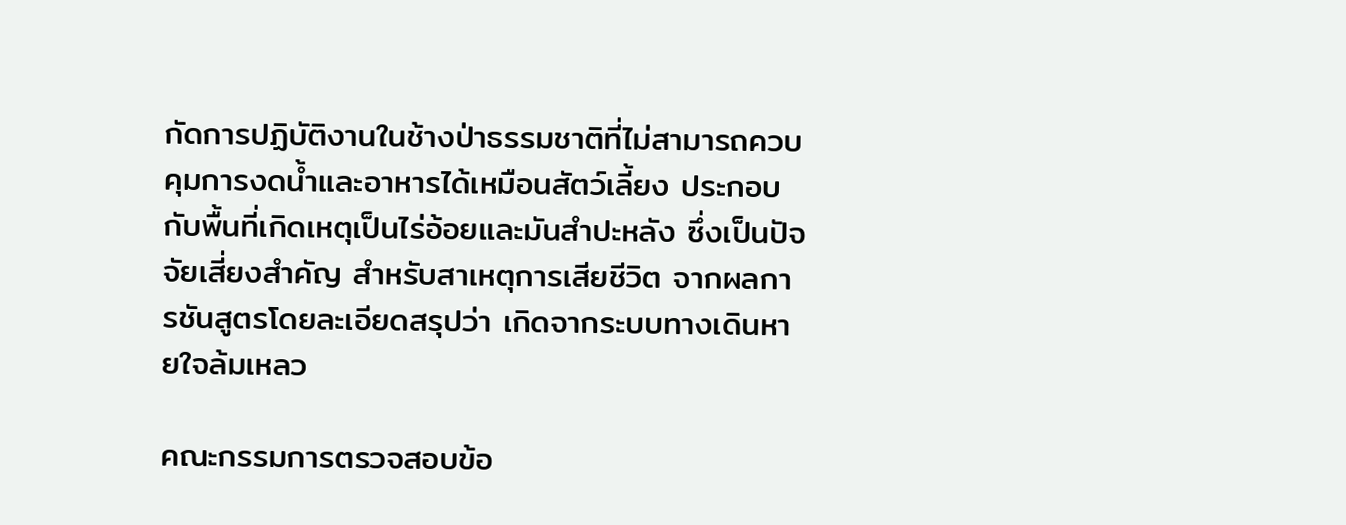กัดการปฏิบัติงานในช้างป่าธรรมชาติที่ไม่สามารถควบคุมการงดน้ำและอาหารได้เหมือนสัตว์เลี้ยง ประกอบกับพื้นที่เกิดเหตุเป็นไร่อ้อยและมันสำปะหลัง ซึ่งเป็นปัจจัยเสี่ยงสำคัญ สำหรับสาเหตุการเสียชีวิต จากผลการชันสูตรโดยละเอียดสรุปว่า เกิดจากระบบทางเดินหายใจล้มเหลว

คณะกรรมการตรวจสอบข้อ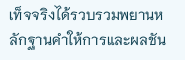เท็จจริงได้รวบรวมพยานหลักฐานคำให้การและผลชัน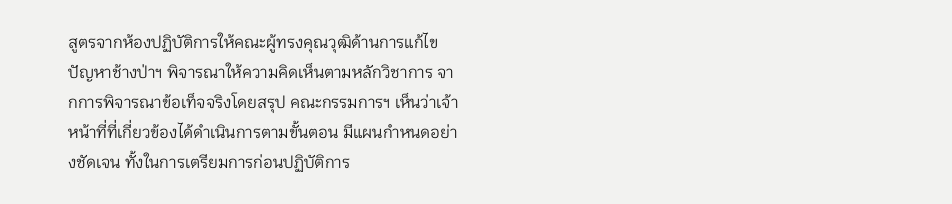สูตรจากห้องปฏิบัติการให้คณะผู้ทรงคุณวุฒิด้านการแก้ไขปัญหาช้างป่าฯ พิจารณาให้ความคิดเห็นตามหลักวิชาการ จากการพิจารณาข้อเท็จจริงโดยสรุป คณะกรรมการฯ เห็นว่าเจ้าหน้าที่ที่เกี่ยวข้องได้ดำเนินการตามขั้นตอน มีแผนกำหนดอย่างชัดเจน ทั้งในการเตรียมการก่อนปฏิบัติการ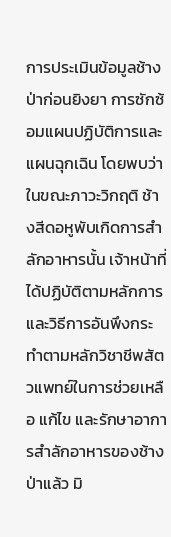การประเมินข้อมูลช้างป่าก่อนยิงยา การซักซ้อมแผนปฏิบัติการและแผนฉุกเฉิน โดยพบว่าในขณะภาวะวิกฤติ ช้างสีดอหูพับเกิดการสำลักอาหารนั้น เจ้าหน้าที่ได้ปฏิบัติตามหลักการและวิธีการอันพึงกระทำตามหลักวิชาชีพสัตวแพทย์ในการช่วยเหลือ แก้ไข และรักษาอาการสำลักอาหารของช้างป่าแล้ว มิ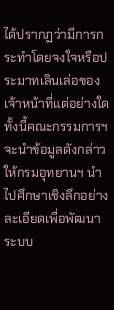ได้ปรากฏว่ามีการกระทำโดยจงใจหรือประมาทเลินเล่อของเจ้าหน้าที่แต่อย่างใด ทั้งนี้คณะกรรมการฯ จะนำข้อมูลดังกล่าว ให้กรมอุทยานฯ นำไปศึกษาเชิงลึกอย่างละเอียดเพื่อพัฒนาระบบ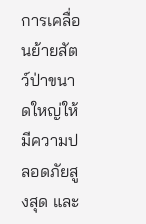การเคลื่อนย้ายสัตว์ป่าขนาดใหญ่ให้มีความปลอดภัยสูงสุด และ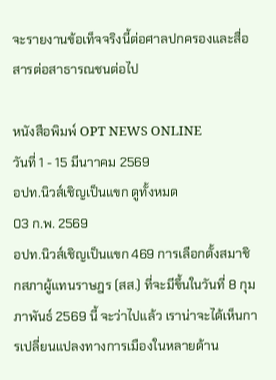จะรายงานข้อเท็จจริงนี้ต่อศาลปกครองและสื่อสารต่อสาธารณชนต่อไป

หนังสือพิมพ์ OPT NEWS ONLINE
วันที่ 1 - 15 มีนาาคม 2569
อปท.นิวส์เชิญเป็นแขก ดูทั้งหมด
03 ก.พ. 2569
อปท.นิวส์เชิญเป็นแขก 469 การเลือกตั้งสมาชิกสภาผู้แทนราษฎร (สส.) ที่จะมีขึ้นในวันที่ 8 กุมภาพันธ์ 2569 นี้ จะว่าไปแล้ว เราน่าจะได้เห็นการเปลี่ยนแปลงทางการเมืองในหลายด้าน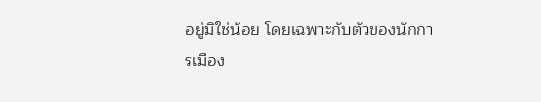อยู่มิใช่น้อย โดยเฉพาะกับตัวของนักการเมือง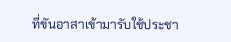ที่ขันอาสาเข้ามารับใช้ประชา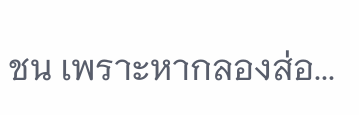ชน เพราะหากลองส่อ...